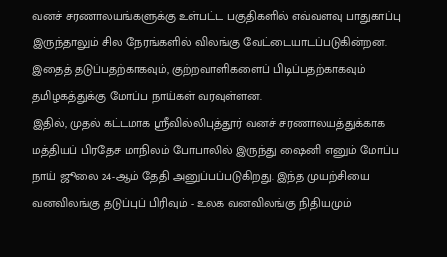வனச் சரணாலயங்களுக்கு உள்பட்ட பகுதிகளில் எவ்வளவு பாதுகாப்பு இருந்தாலும் சில நேரங்களில் விலங்கு வேட்டையாடப்படுகின்றன. இதைத் தடுப்பதற்காகவும், குற்றவாளிகளைப் பிடிப்பதற்காகவும் தமிழகத்துக்கு மோப்ப நாய்கள் வரவுள்ளன.
இதில், முதல் கட்டமாக ஸ்ரீவில்லிபுத்தூர் வனச் சரணாலயத்துக்காக மத்தியப் பிரதேச மாநிலம் போபாலில் இருந்து ஷைனி எனும் மோப்ப நாய் ஜூலை 24-ஆம் தேதி அனுப்பப்படுகிறது. இந்த முயற்சியை வனவிலங்கு தடுப்புப் பிரிவும் - உலக வனவிலங்கு நிதியமும்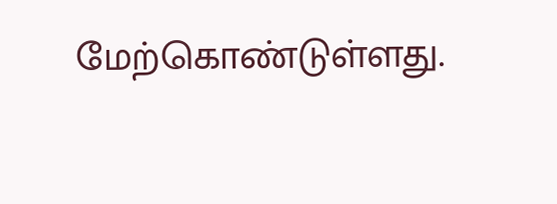மேற்கொண்டுள்ளது.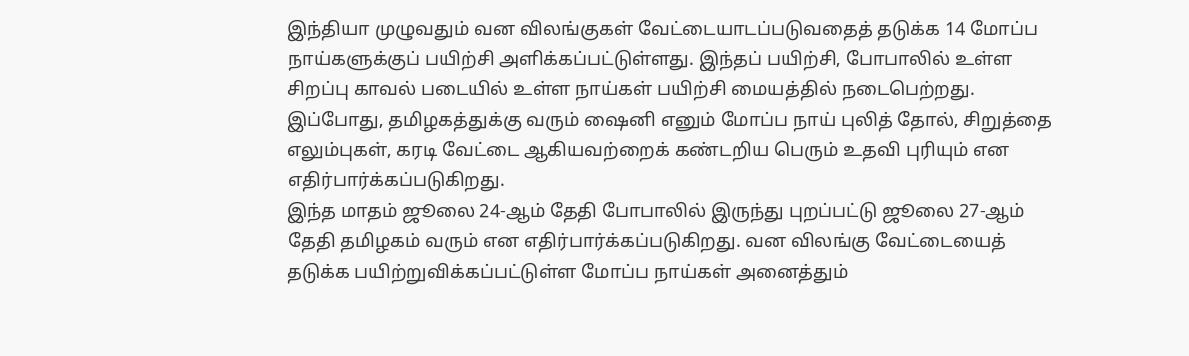இந்தியா முழுவதும் வன விலங்குகள் வேட்டையாடப்படுவதைத் தடுக்க 14 மோப்ப நாய்களுக்குப் பயிற்சி அளிக்கப்பட்டுள்ளது. இந்தப் பயிற்சி, போபாலில் உள்ள சிறப்பு காவல் படையில் உள்ள நாய்கள் பயிற்சி மையத்தில் நடைபெற்றது.
இப்போது, தமிழகத்துக்கு வரும் ஷைனி எனும் மோப்ப நாய் புலித் தோல், சிறுத்தை எலும்புகள், கரடி வேட்டை ஆகியவற்றைக் கண்டறிய பெரும் உதவி புரியும் என எதிர்பார்க்கப்படுகிறது.
இந்த மாதம் ஜூலை 24-ஆம் தேதி போபாலில் இருந்து புறப்பட்டு ஜூலை 27-ஆம் தேதி தமிழகம் வரும் என எதிர்பார்க்கப்படுகிறது. வன விலங்கு வேட்டையைத் தடுக்க பயிற்றுவிக்கப்பட்டுள்ள மோப்ப நாய்கள் அனைத்தும்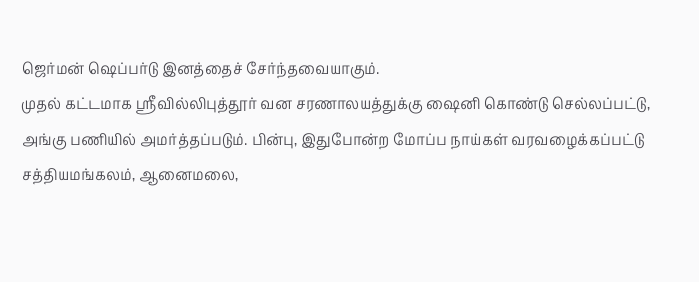ஜெர்மன் ஷெப்பர்டு இனத்தைச் சேர்ந்தவையாகும்.
முதல் கட்டமாக ஸ்ரீவில்லிபுத்தூர் வன சரணாலயத்துக்கு ஷைனி கொண்டு செல்லப்பட்டு, அங்கு பணியில் அமர்த்தப்படும். பின்பு, இதுபோன்ற மோப்ப நாய்கள் வரவழைக்கப்பட்டு சத்தியமங்கலம், ஆனைமலை,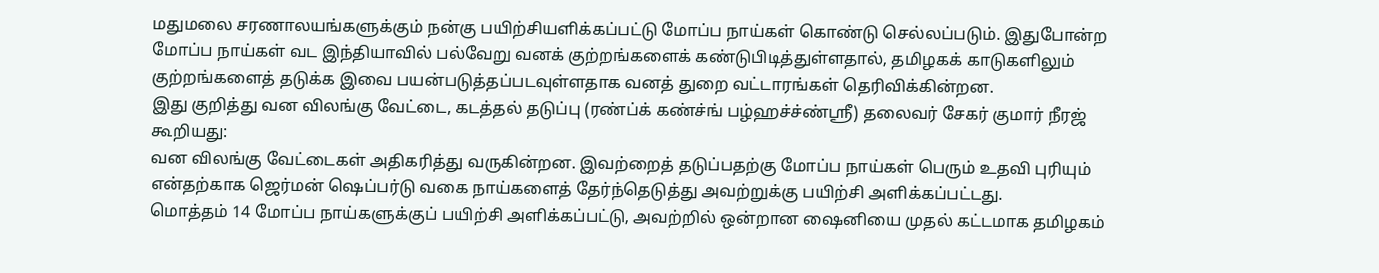மதுமலை சரணாலயங்களுக்கும் நன்கு பயிற்சியளிக்கப்பட்டு மோப்ப நாய்கள் கொண்டு செல்லப்படும். இதுபோன்ற மோப்ப நாய்கள் வட இந்தியாவில் பல்வேறு வனக் குற்றங்களைக் கண்டுபிடித்துள்ளதால், தமிழகக் காடுகளிலும் குற்றங்களைத் தடுக்க இவை பயன்படுத்தப்படவுள்ளதாக வனத் துறை வட்டாரங்கள் தெரிவிக்கின்றன.
இது குறித்து வன விலங்கு வேட்டை, கடத்தல் தடுப்பு (ரண்ப்க் கண்ச்ங் பழ்ஹச்ச்ண்ஸ்ரீ) தலைவர் சேகர் குமார் நீரஜ் கூறியது:
வன விலங்கு வேட்டைகள் அதிகரித்து வருகின்றன. இவற்றைத் தடுப்பதற்கு மோப்ப நாய்கள் பெரும் உதவி புரியும் என்தற்காக ஜெர்மன் ஷெப்பர்டு வகை நாய்களைத் தேர்ந்தெடுத்து அவற்றுக்கு பயிற்சி அளிக்கப்பட்டது.
மொத்தம் 14 மோப்ப நாய்களுக்குப் பயிற்சி அளிக்கப்பட்டு, அவற்றில் ஒன்றான ஷைனியை முதல் கட்டமாக தமிழகம்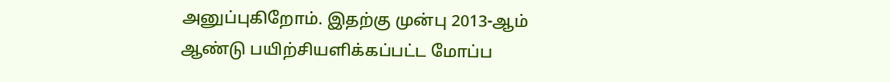அனுப்புகிறோம். இதற்கு முன்பு 2013-ஆம் ஆண்டு பயிற்சியளிக்கப்பட்ட மோப்ப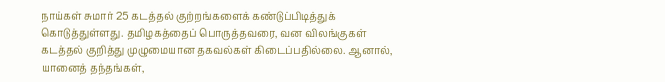நாய்கள் சுமார் 25 கடத்தல் குற்றங்களைக் கண்டுப்பிடித்துக் கொடுத்துள்ளது. தமிழகத்தைப் பொருத்தவரை, வன விலங்குகள் கடத்தல் குறித்து முழுமையான தகவல்கள் கிடைப்பதில்லை. ஆனால்,
யானைத் தந்தங்கள்,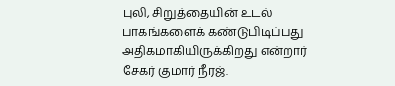புலி, சிறுத்தையின் உடல் பாகங்களைக் கண்டுபிடிப்பது அதிகமாகியிருக்கிறது என்றார் சேகர் குமார் நீரஜ்.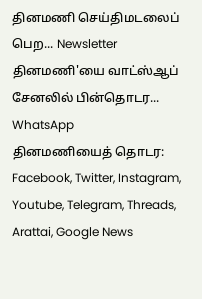தினமணி செய்திமடலைப் பெற... Newsletter
தினமணி'யை வாட்ஸ்ஆப் சேனலில் பின்தொடர... WhatsApp
தினமணியைத் தொடர: Facebook, Twitter, Instagram, Youtube, Telegram, Threads, Arattai, Google News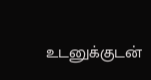உடனுக்குடன்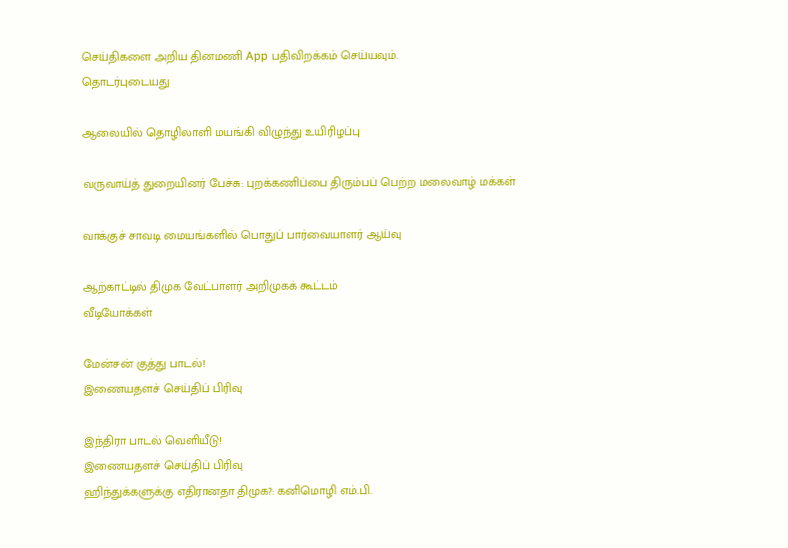செய்திகளை அறிய தினமணி App பதிவிறக்கம் செய்யவும்.
தொடர்புடையது

ஆலையில் தொழிலாளி மயங்கி விழுந்து உயிரிழப்பு

வருவாய்த் துறையினர் பேச்சு: புறக்கணிப்பை திரும்பப் பெற்ற மலைவாழ் மக்கள்

வாக்குச் சாவடி மையங்களில் பொதுப் பார்வையாளர் ஆய்வு

ஆற்காட்டில் திமுக வேட்பாளர் அறிமுகக் கூட்டம்
வீடியோக்கள்

மேன்சன் குத்து பாடல்!
இணையதளச் செய்திப் பிரிவு

இந்திரா பாடல் வெளியீடு!
இணையதளச் செய்திப் பிரிவு
ஹிந்துக்களுக்கு எதிரானதா திமுக?: கனிமொழி எம்.பி.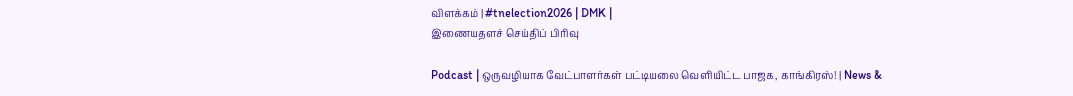விளக்கம் | #tnelection2026 | DMK |
இணையதளச் செய்திப் பிரிவு

Podcast | ஒருவழியாக வேட்பாளர்கள் பட்டியலை வெளியிட்ட பாஜக, காங்கிரஸ்! | News &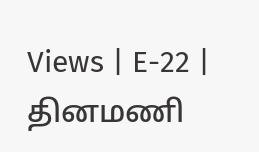Views | E-22 |
தினமணி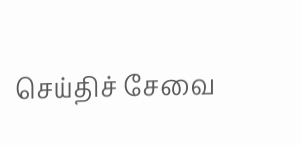செய்திச் சேவை